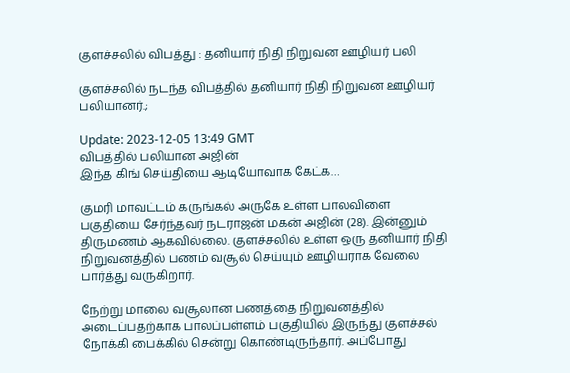குளச்சலில் விபத்து : தனியார் நிதி நிறுவன ஊழியர் பலி

குளச்சலில் நடந்த விபத்தில் தனியார் நிதி நிறுவன ஊழியர் பலியானர்.;

Update: 2023-12-05 13:49 GMT
விபத்தில் பலியான அஜின்
இந்த கிங் செய்தியை ஆடியோவாக கேட்க…

குமரி மாவட்டம் கருங்கல் அருகே உள்ள பாலவிளை பகுதியை சேர்ந்தவர் நடராஜன் மகன் அஜின் (28). இன்னும் திருமணம் ஆகவில்லை. குளச்சலில் உள்ள ஒரு தனியார் நிதி  நிறுவனத்தில் பணம் வசூல் செய்யும் ஊழியராக வேலை பார்த்து வருகிறார்.

நேற்று மாலை வசூலான பணத்தை நிறுவனத்தில் அடைப்பதற்காக பாலப்பள்ளம் பகுதியில் இருந்து குளச்சல் நோக்கி பைக்கில் சென்று கொண்டிருந்தார். அப்போது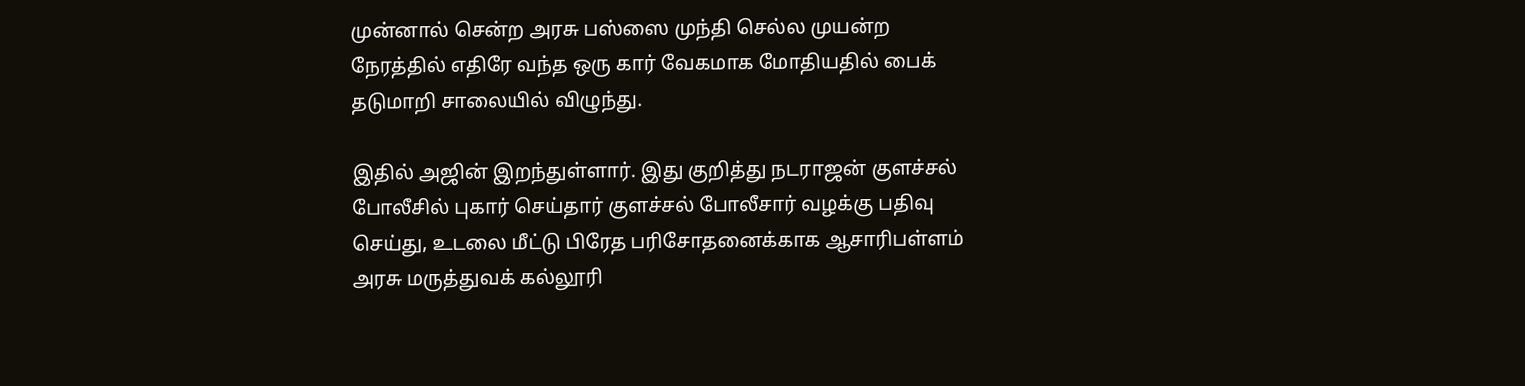முன்னால் சென்ற அரசு பஸ்ஸை முந்தி செல்ல முயன்ற நேரத்தில் எதிரே வந்த ஒரு கார் வேகமாக மோதியதில் பைக் தடுமாறி சாலையில் விழுந்து.

இதில் அஜின் இறந்துள்ளார். இது குறித்து நடராஜன் குளச்சல் போலீசில் புகார் செய்தார் குளச்சல் போலீசார் வழக்கு பதிவு செய்து, உடலை மீட்டு பிரேத பரிசோதனைக்காக ஆசாரிபள்ளம் அரசு மருத்துவக் கல்லூரி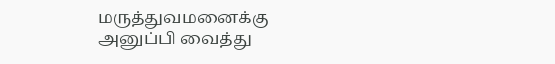மருத்துவமனைக்கு அனுப்பி வைத்து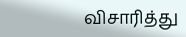விசாரித்து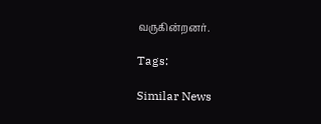வருகின்றனர்.

Tags:

Similar News